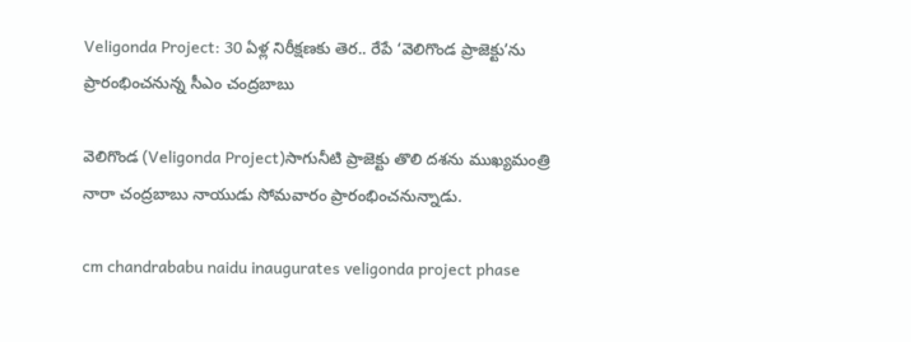Veligonda Project: 30 ఏళ్ల నిరీక్షణకు తెర.. రేపే ‘వెలిగొండ ప్రాజెక్టు’ను ప్రారంభించనున్న సీఎం చంద్రబాబు

వెలిగొండ (Veligonda Project)సాగునీటి ప్రాజెక్టు తొలి దశను ముఖ్యమంత్రి నారా చంద్రబాబు నాయుడు సోమవారం ప్రారంభించనున్నాడు.

cm chandrababu naidu inaugurates veligonda project phase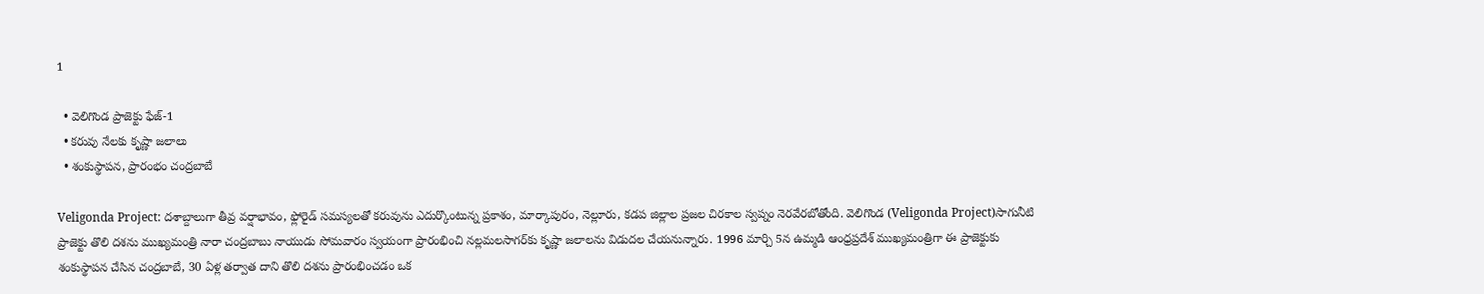1

  • వెలిగొండ ప్రాజెక్టు ఫేజ్-1
  • కరువు నేలకు కృష్ణా జలాలు
  • శంకుస్థాపన, ప్రారంభం చంద్రబాబే

Veligonda Project: దశాబ్దాలుగా తీవ్ర వర్షాభావం, ఫ్లోరైడ్ సమస్యలతో కరువును ఎదుర్కొంటున్న ప్రకాశం, మార్కాపురం, నెల్లూరు, కడప జిల్లాల ప్రజల చిరకాల స్వప్నం నెరవేరబోతోంది. వెలిగొండ (Veligonda Project)సాగునీటి ప్రాజెక్టు తొలి దశను ముఖ్యమంత్రి నారా చంద్రబాబు నాయుడు సోమవారం స్వయంగా ప్రారంభించి నల్లమలసాగర్‌కు కృష్ణా జలాలను విడుదల చేయనున్నారు. 1996 మార్చి 5న ఉమ్మడి ఆంధ్రప్రదేశ్ ముఖ్యమంత్రిగా ఈ ప్రాజెక్టుకు శంకుస్థాపన చేసిన చంద్రబాబే, 30 ఏళ్ల తర్వాత దాని తొలి దశను ప్రారంభించడం ఒక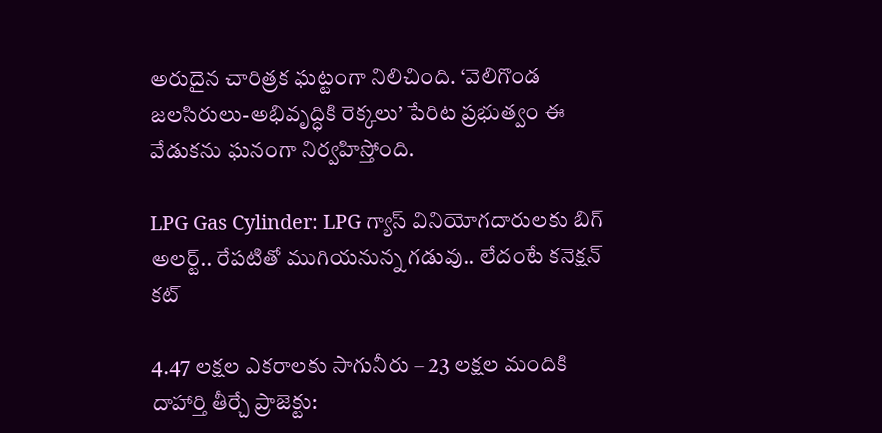అరుదైన చారిత్రక ఘట్టంగా నిలిచింది. ‘వెలిగొండ జలసిరులు-అభివృద్ధికి రెక్కలు’ పేరిట ప్రభుత్వం ఈ వేడుకను ఘనంగా నిర్వహిస్తోంది.

LPG Gas Cylinder: LPG గ్యాస్ వినియోగదారులకు బిగ్ అలర్ట్.. రేపటితో ముగియనున్న గడువు.. లేదంటే కనెక్షన్ కట్

4.47 లక్షల ఎకరాలకు సాగునీరు – 23 లక్షల మందికి దాహార్తి తీర్చే ప్రాజెక్టు: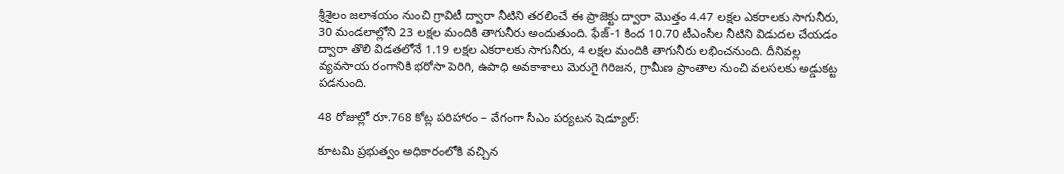శ్రీశైలం జలాశయం నుంచి గ్రావిటీ ద్వారా నీటిని తరలించే ఈ ప్రాజెక్టు ద్వారా మొత్తం 4.47 లక్షల ఎకరాలకు సాగునీరు, 30 మండలాల్లోని 23 లక్షల మందికి తాగునీరు అందుతుంది. ఫేజ్-1 కింద 10.70 టీఎంసీల నీటిని విడుదల చేయడం ద్వారా తొలి విడతలోనే 1.19 లక్షల ఎకరాలకు సాగునీరు, 4 లక్షల మందికి తాగునీరు లభించనుంది. దీనివల్ల వ్యవసాయ రంగానికి భరోసా పెరిగి, ఉపాధి అవకాశాలు మెరుగై గిరిజన, గ్రామీణ ప్రాంతాల నుంచి వలసలకు అడ్డుకట్ట పడనుంది.

48 రోజుల్లో రూ.768 కోట్ల పరిహారం – వేగంగా సీఎం పర్యటన షెడ్యూల్:

కూటమి ప్రభుత్వం అధికారంలోకి వచ్చిన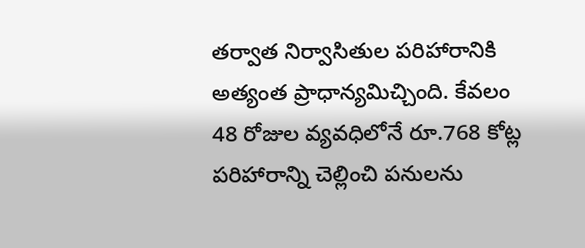తర్వాత నిర్వాసితుల పరిహారానికి అత్యంత ప్రాధాన్యమిచ్చింది. కేవలం 48 రోజుల వ్యవధిలోనే రూ.768 కోట్ల పరిహారాన్ని చెల్లించి పనులను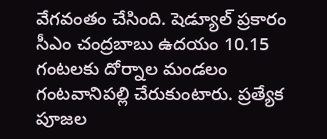వేగవంతం చేసింది. షెడ్యూల్ ప్రకారం సీఎం చంద్రబాబు ఉదయం 10.15 గంటలకు దోర్నాల మండలం గంటవానిపల్లి చేరుకుంటారు. ప్రత్యేక పూజల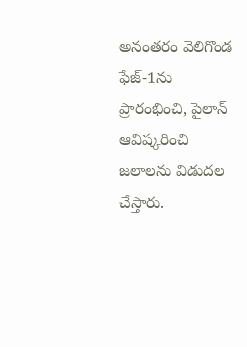అనంతరం వెలిగొండ ఫేజ్-1ను ప్రారంభించి, పైలాన్ ఆవిష్కరించి జలాలను విడుదల చేస్తారు.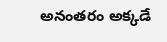అనంతరం అక్కడే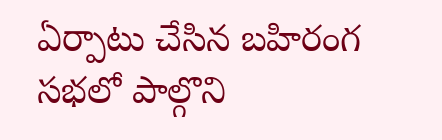ఏర్పాటు చేసిన బహిరంగ సభలో పాల్గొని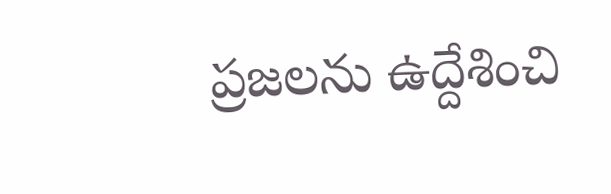ప్రజలను ఉద్దేశించి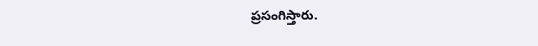ప్రసంగిస్తారు.